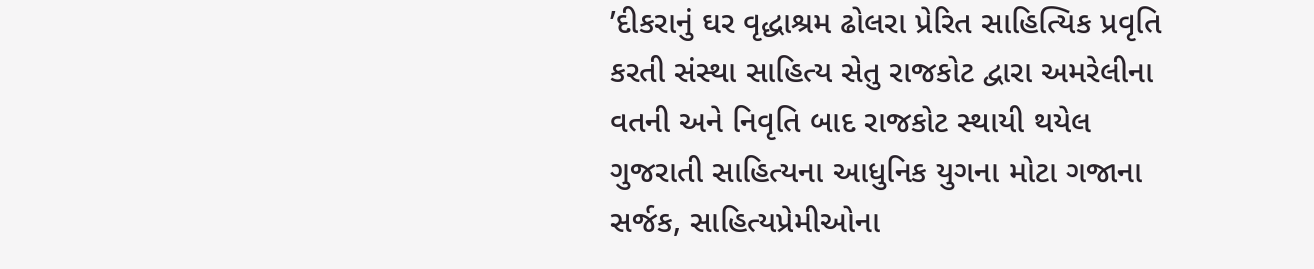’દીકરાનું ઘર વૃદ્ધાશ્રમ ઢોલરા પ્રેરિત સાહિત્યિક પ્રવૃતિ કરતી સંસ્થા સાહિત્ય સેતુ રાજકોટ દ્વારા અમરેલીના વતની અને નિવૃતિ બાદ રાજકોટ સ્થાયી થયેલ ગુજરાતી સાહિત્યના આધુનિક યુગના મોટા ગજાના સર્જક, સાહિત્યપ્રેમીઓના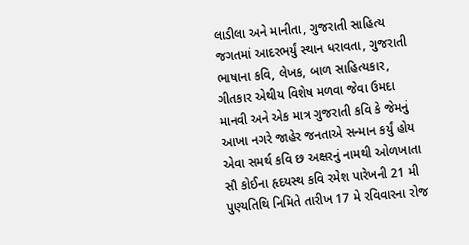લાડીલા અને માનીતા, ગુજરાતી સાહિત્ય જગતમાં આદરભર્યું સ્થાન ધરાવતા, ગુજરાતી ભાષાના કવિ, લેખક, બાળ સાહિત્યકાર, ગીતકાર એથીય વિશેષ મળવા જેવા ઉમદા માનવી અને એક માત્ર ગુજરાતી કવિ કે જેમનું આખા નગરે જાહેર જનતાએ સન્માન કર્યું હોય એવા સમર્થ કવિ છ અક્ષરનું નામથી ઓળખાતા સૌ કોઈના હૃદયસ્થ કવિ રમેશ પારેખની 21 મી પુણ્યતિથિ નિમિતે તારીખ 17 મે રવિવારના રોજ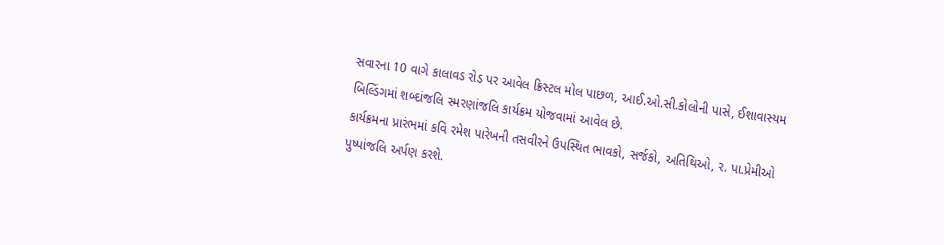સવારના 10 વાગે કાલાવડ રોડ પર આવેલ ક્રિસ્ટલ મોલ પાછળ, આઈ.ઓ.સી.કોલોની પાસે, ઈશાવાસ્યમ બિલ્ડિંગમાં શબ્દાંજલિ સ્મરણાંજલિ કાર્યક્રમ યોજવામાં આવેલ છે.
કાર્યક્રમના પ્રારંભમાં કવિ રમેશ પારેખની તસવીરને ઉપસ્થિત ભાવકો, સર્જકો, અતિથિઓ, ર. પા.પ્રેમીઓ પુષ્પાંજલિ અર્પણ કરશે.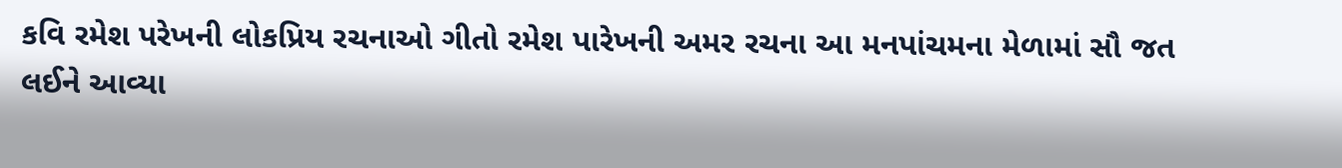કવિ રમેશ પરેખની લોકપ્રિય રચનાઓ ગીતો રમેશ પારેખની અમર રચના આ મનપાંચમના મેળામાં સૌ જત લઈને આવ્યા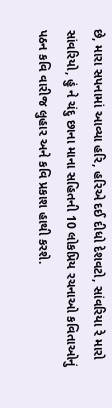છે, મારા સપનામાં આવ્યા હરિ, હરિએ દઈ દીધો દેશવટો, સાંવરિયા રે મારો સાંવરિયો, હું ને ચંદુ છાના માના સહિતની 10 લોકપ્રિય રચનાઓ કવિતાઓનું પઠન કવિ વારીજ લુહાર અને કવિ પ્રકાશ હાથી કરશે.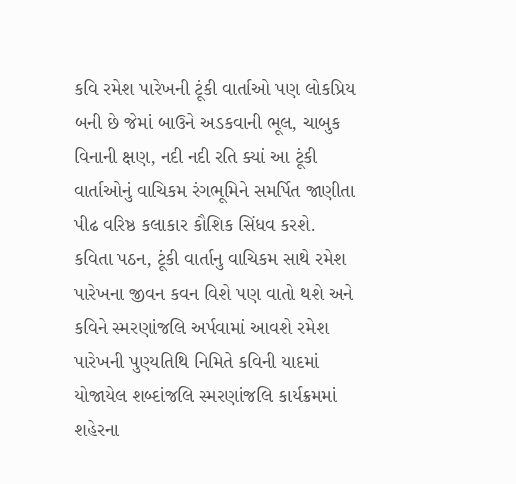કવિ રમેશ પારેખની ટૂંકી વાર્તાઓ પણ લોકપ્રિય બની છે જેમાં બાઉને અડકવાની ભૂલ, ચાબુક વિનાની ક્ષણ, નદી નદી રતિ ક્યાં આ ટૂંકી વાર્તાઓનું વાચિકમ રંગભૂમિને સમર્પિત જાણીતા પીઢ વરિષ્ઠ કલાકાર કૌશિક સિંધવ કરશે.
કવિતા પઠન, ટૂંકી વાર્તાનુ વાચિકમ સાથે રમેશ પારેખના જીવન કવન વિશે પણ વાતો થશે અને કવિને સ્મરણાંજલિ અર્પવામાં આવશે રમેશ પારેખની પુણ્યતિથિ નિમિતે કવિની યાદમાં યોજાયેલ શબ્દાંજલિ સ્મરણાંજલિ કાર્યક્રમમાં શહેરના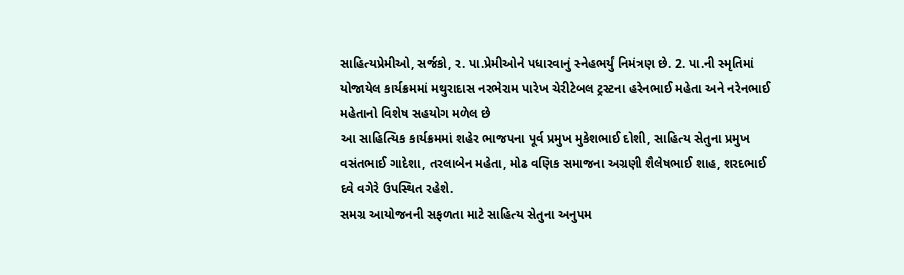સાહિત્યપ્રેમીઓ, સર્જકો, ર. પા.પ્રેમીઓને પધારવાનું સ્નેહભર્યું નિમંત્રણ છે. 2. પા.ની સ્મૃતિમાં યોજાયેલ કાર્યક્રમમાં મથુરાદાસ નરભેરામ પારેખ ચેરીટેબલ ટ્રસ્ટના હરેનભાઈ મહેતા અને નરેનભાઈ મહેતાનો વિશેષ સહયોગ મળેલ છે
આ સાહિત્યિક કાર્યક્રમમાં શહેર ભાજપના પૂર્વ પ્રમુખ મુકેશભાઈ દોશી, સાહિત્ય સેતુના પ્રમુખ વસંતભાઈ ગાદેશા, તરલાબેન મહેતા, મોઢ વણિક સમાજના અગ્રણી શૈલેષભાઈ શાહ, શરદભાઈ દવે વગેરે ઉપસ્થિત રહેશે.
સમગ્ર આયોજનની સફળતા માટે સાહિત્ય સેતુના અનુપમ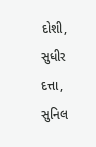દોશી, સુધીર દત્તા, સુનિલ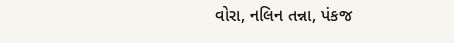વોરા, નલિન તન્ના, પંકજ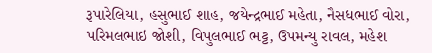રૂપારેલિયા, હસુભાઈ શાહ, જયેન્દ્રભાઈ મહેતા, નૈસધભાઈ વોરા, પરિમલભાઇ જોશી, વિપુલભાઈ ભટ્ટ, ઉપમન્યુ રાવલ, મહેશ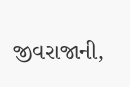જીવરાજાની,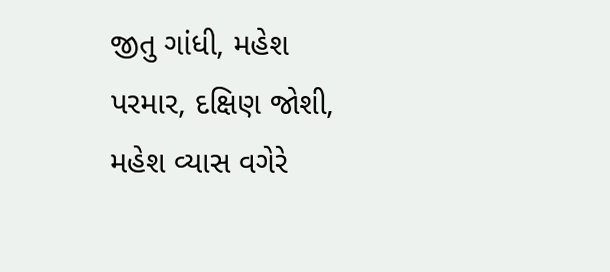જીતુ ગાંધી, મહેશ પરમાર, દક્ષિણ જોશી, મહેશ વ્યાસ વગેરે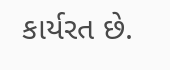કાર્યરત છે.